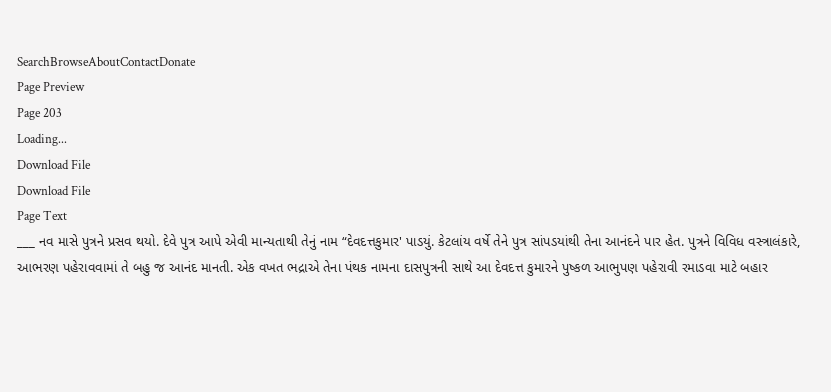SearchBrowseAboutContactDonate
Page Preview
Page 203
Loading...
Download File
Download File
Page Text
___ નવ માસે પુત્રને પ્રસવ થયો. દેવે પુત્ર આપે એવી માન્યતાથી તેનું નામ “દેવદત્તકુમાર' પાડયું. કેટલાંય વર્ષે તેને પુત્ર સાંપડયાંથી તેના આનંદને પાર હેત. પુત્રને વિવિધ વસ્ત્રાલંકારે, આભરણ પહેરાવવામાં તે બહુ જ આનંદ માનતી. એક વખત ભદ્રાએ તેના પંથક નામના દાસપુત્રની સાથે આ દેવદત્ત કુમારને પુષ્કળ આભુપણ પહેરાવી રમાડવા માટે બહાર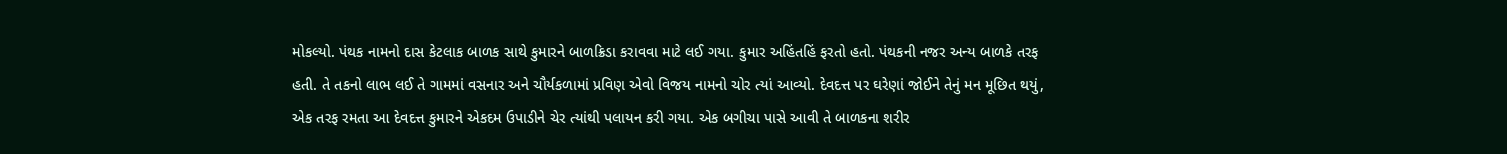મોકલ્યો. પંથક નામનો દાસ કેટલાક બાળક સાથે કુમારને બાળક્રિડા કરાવવા માટે લઈ ગયા. કુમાર અહિંતહિં ફરતો હતો. પંથકની નજર અન્ય બાળકે તરફ હતી. તે તકનો લાભ લઈ તે ગામમાં વસનાર અને ચૌર્યકળામાં પ્રવિણ એવો વિજય નામનો ચોર ત્યાં આવ્યો. દેવદત્ત પર ઘરેણાં જોઈને તેનું મન મૂછિત થયું, એક તરફ રમતા આ દેવદત્ત કુમારને એકદમ ઉપાડીને ચેર ત્યાંથી પલાયન કરી ગયા. એક બગીચા પાસે આવી તે બાળકના શરીર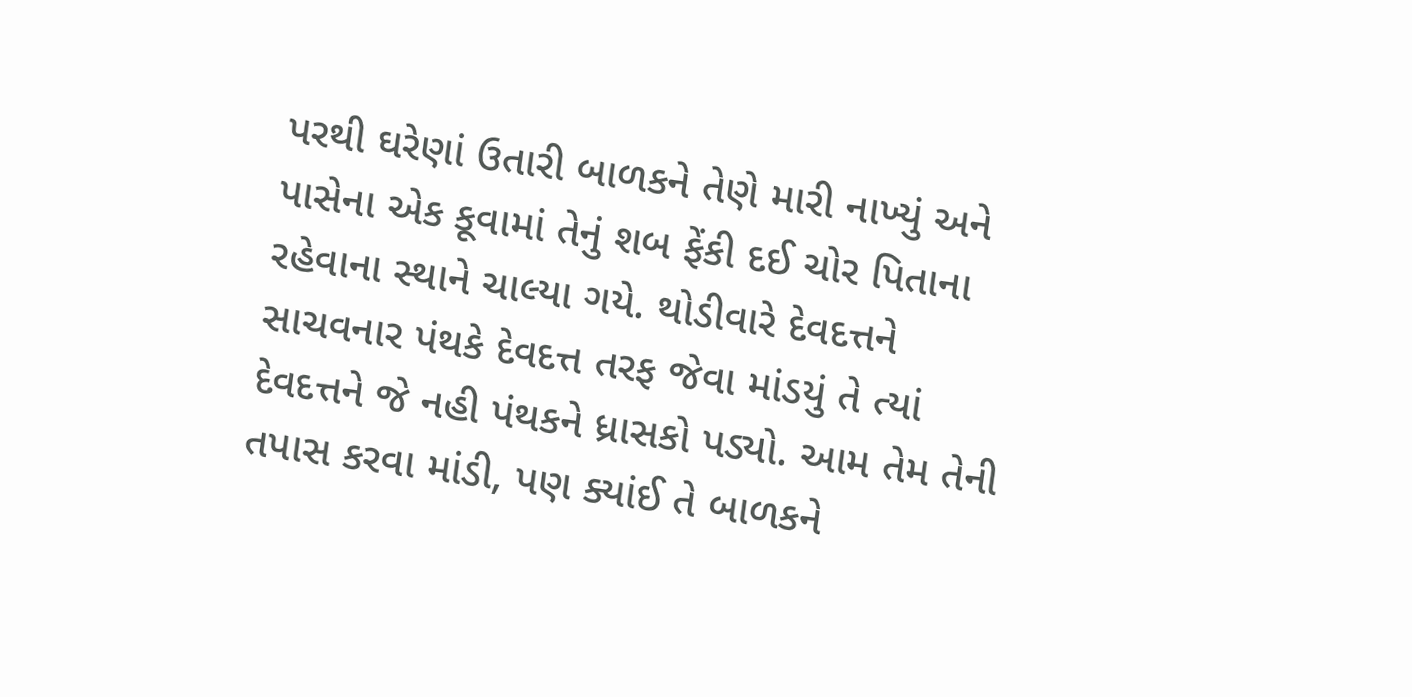પરથી ઘરેણાં ઉતારી બાળકને તેણે મારી નાખ્યું અને પાસેના એક કૂવામાં તેનું શબ ફેંકી દઈ ચોર પિતાના રહેવાના સ્થાને ચાલ્યા ગયે. થોડીવારે દેવદત્તને સાચવનાર પંથકે દેવદત્ત તરફ જેવા માંડયું તે ત્યાં દેવદત્તને જે નહી પંથકને ધ્રાસકો પડ્યો. આમ તેમ તેની તપાસ કરવા માંડી, પણ ક્યાંઈ તે બાળકને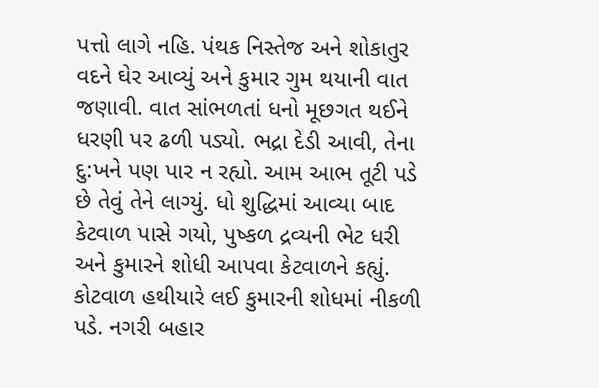પત્તો લાગે નહિ. પંથક નિસ્તેજ અને શોકાતુર વદને ઘેર આવ્યું અને કુમાર ગુમ થયાની વાત જણાવી. વાત સાંભળતાં ધનો મૂછગત થઈને ધરણી પર ઢળી પડ્યો. ભદ્રા દેડી આવી, તેના દુ:ખને પણ પાર ન રહ્યો. આમ આભ તૂટી પડે છે તેવું તેને લાગ્યું. ધો શુદ્ધિમાં આવ્યા બાદ કેટવાળ પાસે ગયો, પુષ્કળ દ્રવ્યની ભેટ ધરી અને કુમારને શોધી આપવા કેટવાળને કહ્યું. કોટવાળ હથીયારે લઈ કુમારની શોધમાં નીકળી પડે. નગરી બહાર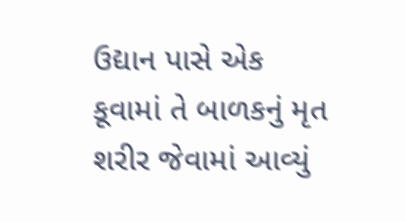ઉદ્યાન પાસે એક કૂવામાં તે બાળકનું મૃત શરીર જેવામાં આવ્યું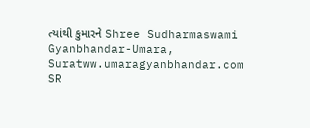ત્યાંથી કુમારને Shree Sudharmaswami Gyanbhandar-Umara, Suratww.umaragyanbhandar.com
SR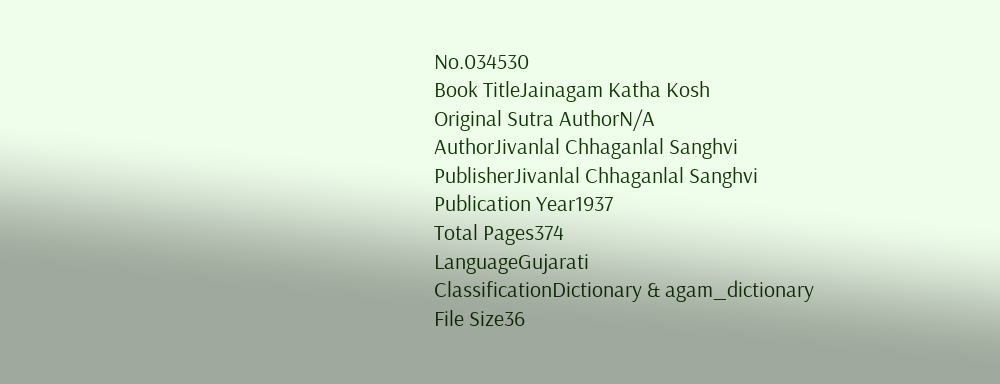No.034530
Book TitleJainagam Katha Kosh
Original Sutra AuthorN/A
AuthorJivanlal Chhaganlal Sanghvi
PublisherJivanlal Chhaganlal Sanghvi
Publication Year1937
Total Pages374
LanguageGujarati
ClassificationDictionary & agam_dictionary
File Size36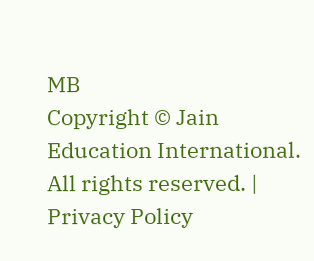MB
Copyright © Jain Education International. All rights reserved. | Privacy Policy